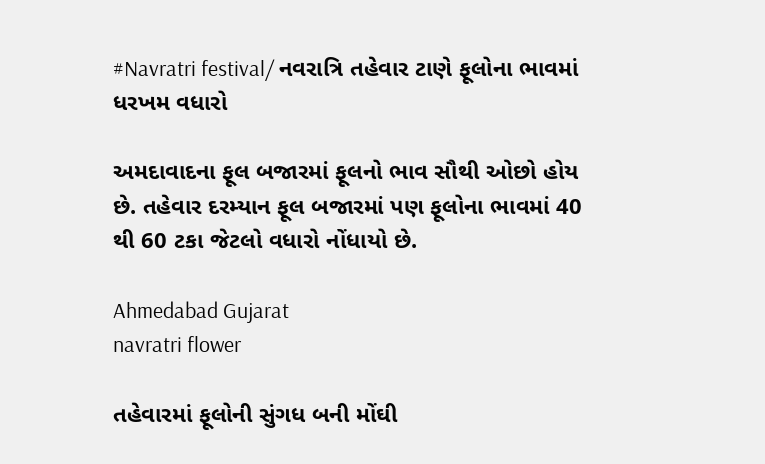#Navratri festival/ નવરાત્રિ તહેવાર ટાણે ફૂલોના ભાવમાં ધરખમ વધારો

અમદાવાદના ફૂલ બજારમાં ફૂલનો ભાવ સૌથી ઓછો હોય છે. તહેવાર દરમ્યાન ફૂલ બજારમાં પણ ફૂલોના ભાવમાં 40 થી 60 ટકા જેટલો વધારો નોંધાયો છે.

Ahmedabad Gujarat
navratri flower

તહેવારમાં ફૂલોની સુંગધ બની મોંઘી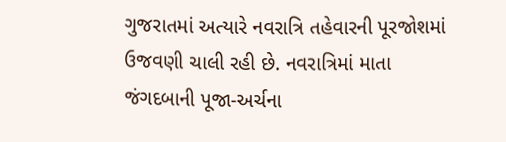ગુજરાતમાં અત્યારે નવરાત્રિ તહેવારની પૂરજોશમાં ઉજવણી ચાલી રહી છે. નવરાત્રિમાં માતા જંગદબાની પૂજા-અર્ચના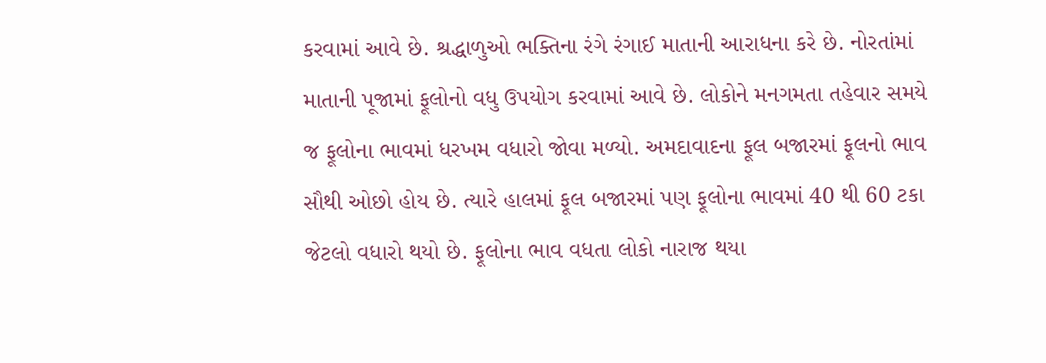કરવામાં આવે છે. શ્રદ્ધાળુઓ ભક્તિના રંગે રંગાઈ માતાની આરાધના કરે છે. નોરતાંમાં માતાની પૂજામાં ફૂલોનો વધુ ઉપયોગ કરવામાં આવે છે. લોકોને મનગમતા તહેવાર સમયે જ ફૂલોના ભાવમાં ધરખમ વધારો જોવા મળ્યો. અમદાવાદના ફૂલ બજારમાં ફૂલનો ભાવ સૌથી ઓછો હોય છે. ત્યારે હાલમાં ફૂલ બજારમાં પણ ફૂલોના ભાવમાં 40 થી 60 ટકા જેટલો વધારો થયો છે. ફૂલોના ભાવ વધતા લોકો નારાજ થયા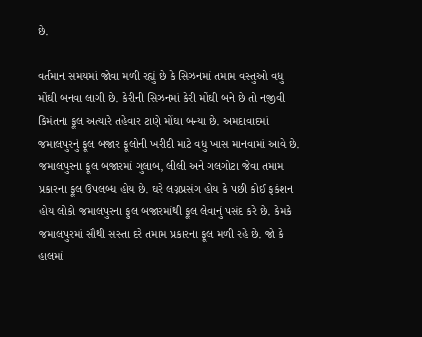છે.

વર્તમાન સમયમાં જોવા મળી રહ્યું છે કે સિઝનમાં તમામ વસ્તુઓ વધુ મોંઘી બનવા લાગી છે. કેરીની સિઝનમાં કેરી મોંઘી બને છે તો નજીવી કિમંતના ફૂલ અત્યારે તહેવાર ટાણે મોંઘા બન્યા છે. અમદાવાદમાં જમાલપુરનું ફૂલ બજાર ફૂલોની ખરીદી માટે વધુ ખાસ માનવામાં આવે છે. જમાલપુરના ફૂલ બજારમાં ગુલાબ, લીલી અને ગલગોટા જેવા તમામ પ્રકારના ફૂલ ઉપલબ્ધ હોય છે. ઘરે લગ્નપ્રસંગ હોય કે પછી કોઈ ફકંશન હોય લોકો જમાલપુરના ફુલ બજારમાંથી ફૂલ લેવાનું પસંદ કરે છે. કેમકે જમાલપુરમાં સૌથી સસ્તા દરે તમામ પ્રકારના ફૂલ મળી રહે છે. જો કે હાલમાં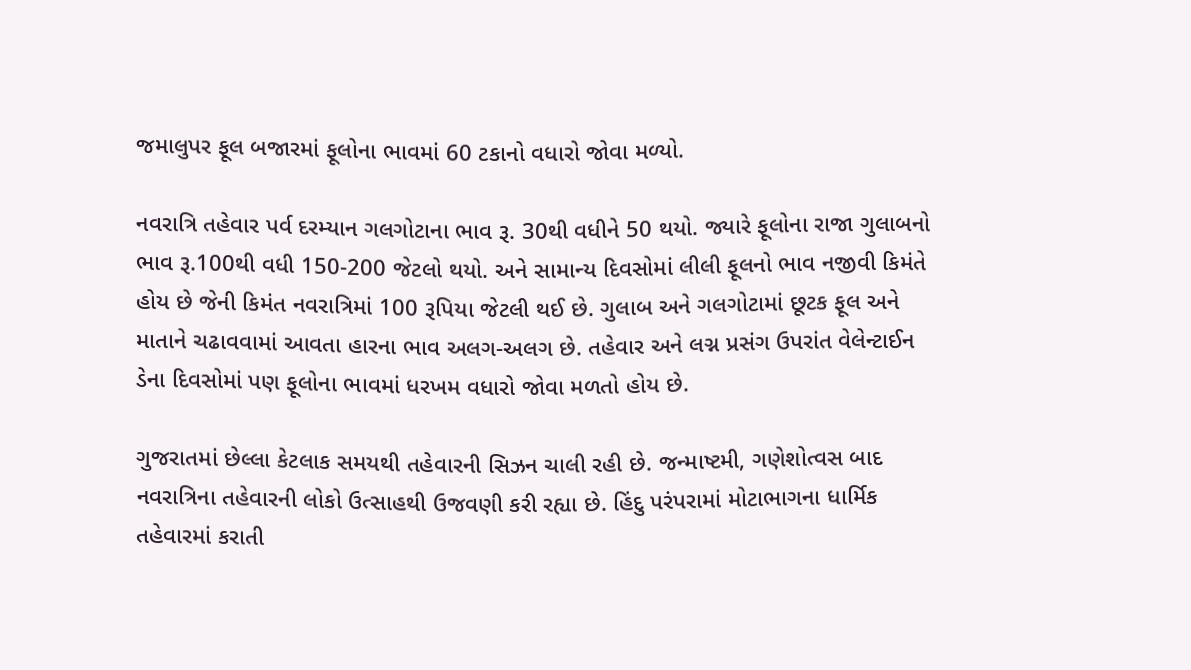જમાલુપર ફૂલ બજારમાં ફૂલોના ભાવમાં 60 ટકાનો વધારો જોવા મળ્યો.

નવરાત્રિ તહેવાર પર્વ દરમ્યાન ગલગોટાના ભાવ રૂ. 30થી વધીને 50 થયો. જ્યારે ફૂલોના રાજા ગુલાબનો ભાવ રૂ.100થી વધી 150-200 જેટલો થયો. અને સામાન્ય દિવસોમાં લીલી ફૂલનો ભાવ નજીવી કિમંતે હોય છે જેની કિમંત નવરાત્રિમાં 100 રૂપિયા જેટલી થઈ છે. ગુલાબ અને ગલગોટામાં છૂટક ફૂલ અને માતાને ચઢાવવામાં આવતા હારના ભાવ અલગ-અલગ છે. તહેવાર અને લગ્ન પ્રસંગ ઉપરાંત વેલેન્ટાઈન ડેના દિવસોમાં પણ ફૂલોના ભાવમાં ધરખમ વધારો જોવા મળતો હોય છે.

ગુજરાતમાં છેલ્લા કેટલાક સમયથી તહેવારની સિઝન ચાલી રહી છે. જન્માષ્ટમી, ગણેશોત્વસ બાદ નવરાત્રિના તહેવારની લોકો ઉત્સાહથી ઉજવણી કરી રહ્યા છે. હિંદુ પરંપરામાં મોટાભાગના ધાર્મિક તહેવારમાં કરાતી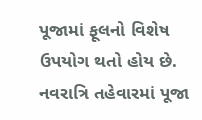પૂજામાં ફૂલનો વિશેષ ઉપયોગ થતો હોય છે. નવરાત્રિ તહેવારમાં પૂજા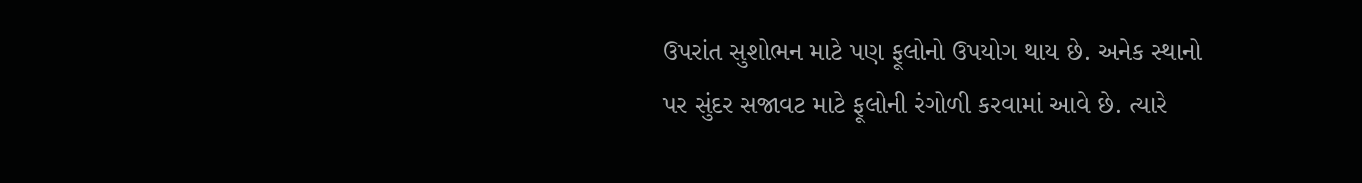ઉપરાંત સુશોભન માટે પણ ફૂલોનો ઉપયોગ થાય છે. અનેક સ્થાનો પર સુંદર સજાવટ માટે ફૂલોની રંગોળી કરવામાં આવે છે. ત્યારે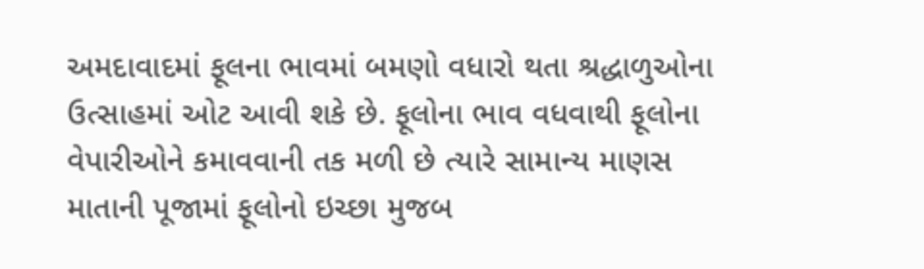અમદાવાદમાં ફૂલના ભાવમાં બમણો વધારો થતા શ્રદ્ધાળુઓના ઉત્સાહમાં ઓટ આવી શકે છે. ફૂલોના ભાવ વધવાથી ફૂલોના વેપારીઓને કમાવવાની તક મળી છે ત્યારે સામાન્ય માણસ માતાની પૂજામાં ફૂલોનો ઇચ્છા મુજબ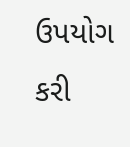ઉપયોગ કરી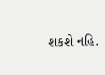શકશે નહિ.